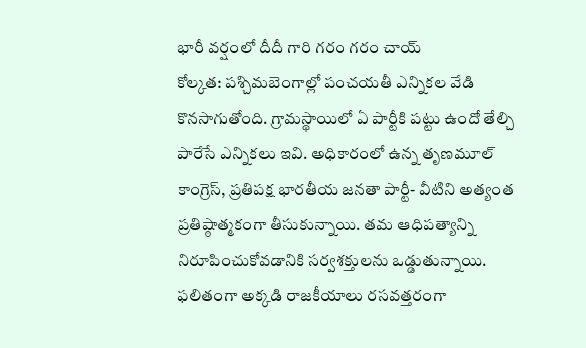భారీ వర్షంలో దీదీ గారి గరం గరం చాయ్
కోల్కత: పశ్చిమబెంగాల్లో పంచయతీ ఎన్నికల వేడి కొనసాగుతోంది. గ్రామస్థాయిలో ఏ పార్టీకి పట్టు ఉందో తేల్చి పారేసే ఎన్నికలు ఇవి. అధికారంలో ఉన్న తృణమూల్ కాంగ్రెస్, ప్రతిపక్ష భారతీయ జనతా పార్టీ- వీటిని అత్యంత ప్రతిష్ఠాత్మకంగా తీసుకున్నాయి. తమ ఆధిపత్యాన్ని నిరూపించుకోవడానికి సర్వశక్తులను ఒడ్డుతున్నాయి. ఫలితంగా అక్కడి రాజకీయాలు రసవత్తరంగా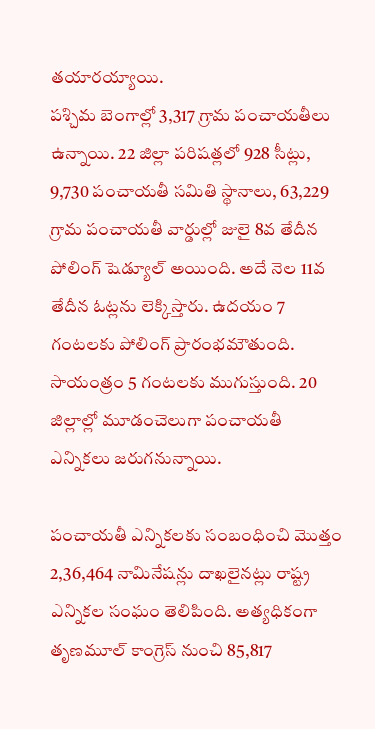తయారయ్యాయి.
పశ్చిమ బెంగాల్లో 3,317 గ్రామ పంచాయతీలు ఉన్నాయి. 22 జిల్లా పరిషత్లలో 928 సీట్లు, 9,730 పంచాయతీ సమితి స్థానాలు, 63,229 గ్రామ పంచాయతీ వార్డుల్లో జులై 8వ తేదీన పోలింగ్ షెడ్యూల్ అయింది. అదే నెల 11వ తేదీన ఓట్లను లెక్కిస్తారు. ఉదయం 7 గంటలకు పోలింగ్ ప్రారంభమౌతుంది. సాయంత్రం 5 గంటలకు ముగుస్తుంది. 20 జిల్లాల్లో మూడంచెలుగా పంచాయతీ ఎన్నికలు జరుగనున్నాయి.

పంచాయతీ ఎన్నికలకు సంబంధించి మొత్తం 2,36,464 నామినేషన్లు దాఖలైనట్లు రాష్ట్ర ఎన్నికల సంఘం తెలిపింది. అత్యధికంగా తృణమూల్ కాంగ్రెస్ నుంచి 85,817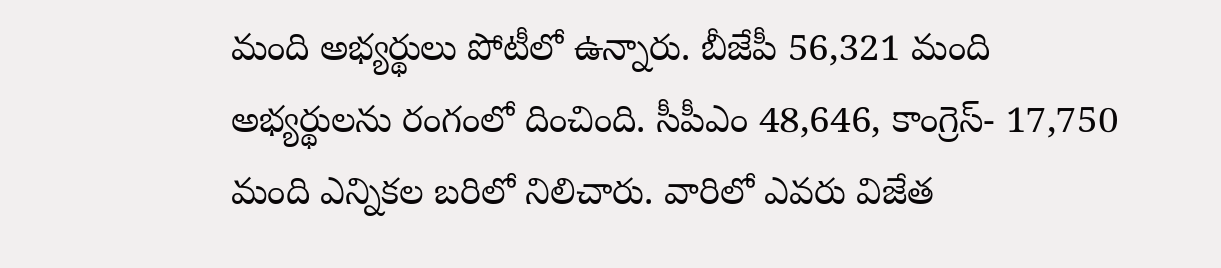మంది అభ్యర్థులు పోటీలో ఉన్నారు. బీజేపీ 56,321 మంది అభ్యర్థులను రంగంలో దించింది. సీపీఎం 48,646, కాంగ్రెస్- 17,750 మంది ఎన్నికల బరిలో నిలిచారు. వారిలో ఎవరు విజేత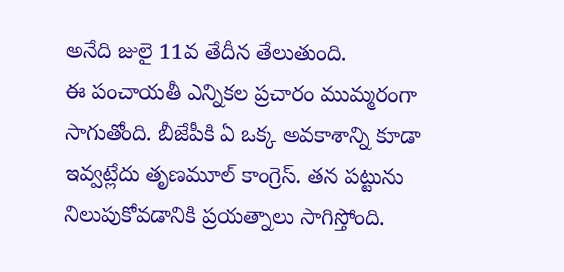అనేది జులై 11వ తేదీన తేలుతుంది.
ఈ పంచాయతీ ఎన్నికల ప్రచారం ముమ్మరంగా సాగుతోంది. బీజేపీకి ఏ ఒక్క అవకాశాన్ని కూడా ఇవ్వట్లేదు తృణమూల్ కాంగ్రెస్. తన పట్టును నిలుపుకోవడానికి ప్రయత్నాలు సాగిస్తోంది.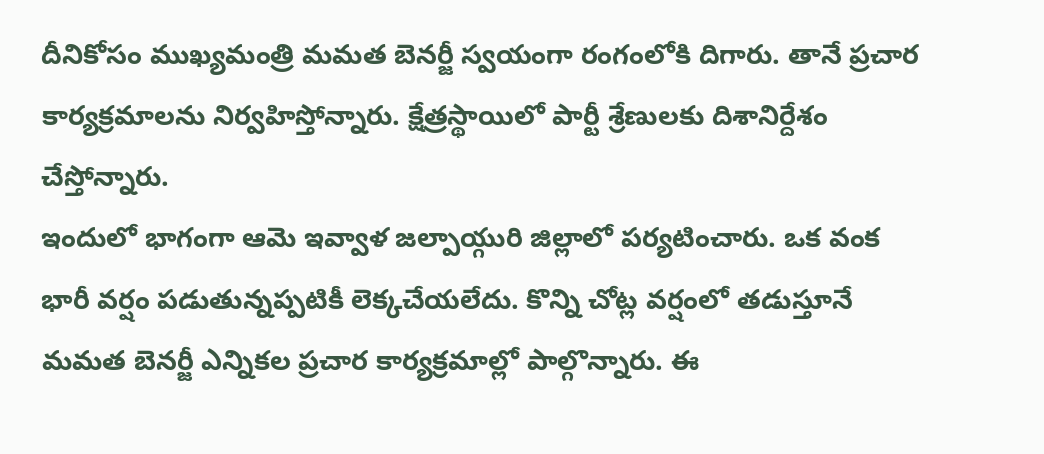దీనికోసం ముఖ్యమంత్రి మమత బెనర్జీ స్వయంగా రంగంలోకి దిగారు. తానే ప్రచార కార్యక్రమాలను నిర్వహిస్తోన్నారు. క్షేత్రస్థాయిలో పార్టీ శ్రేణులకు దిశానిర్దేశం చేస్తోన్నారు.
ఇందులో భాగంగా ఆమె ఇవ్వాళ జల్పాయ్గురి జిల్లాలో పర్యటించారు. ఒక వంక భారీ వర్షం పడుతున్నప్పటికీ లెక్కచేయలేదు. కొన్ని చోట్ల వర్షంలో తడుస్తూనే మమత బెనర్జీ ఎన్నికల ప్రచార కార్యక్రమాల్లో పాల్గొన్నారు. ఈ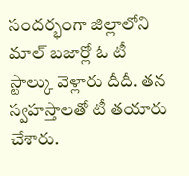సందర్భంగా జిల్లాలోని మాల్ బజార్లో ఓ టీ స్టాల్కు వెళ్లారు దీదీ. తన స్వహస్తాలతో టీ తయారు చేశారు.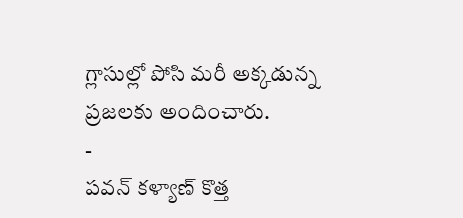గ్లాసుల్లో పోసి మరీ అక్కడున్న ప్రజలకు అందించారు.
-
పవన్ కళ్యాణ్ కొత్త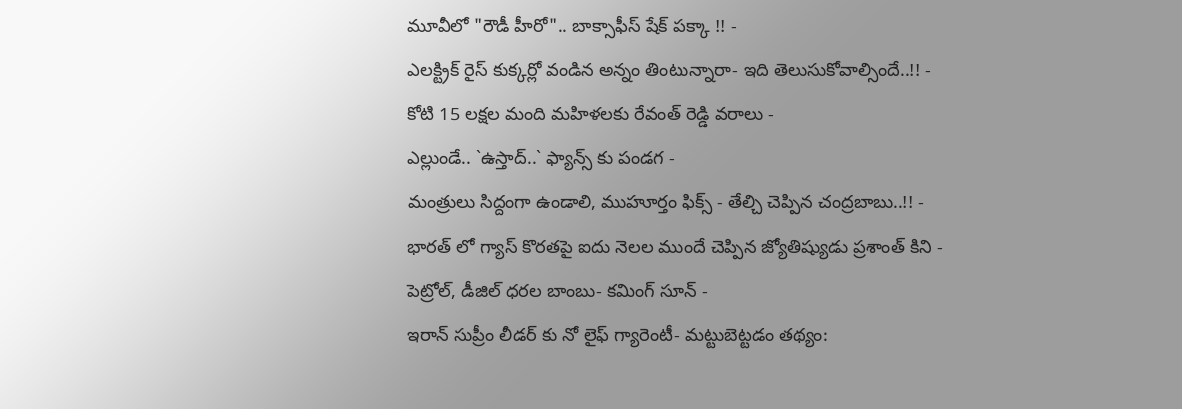మూవీలో "రౌడీ హీరో".. బాక్సాఫీస్ షేక్ పక్కా !! -
ఎలక్ట్రిక్ రైస్ కుక్కర్లో వండిన అన్నం తింటున్నారా- ఇది తెలుసుకోవాల్సిందే..!! -
కోటి 15 లక్షల మంది మహిళలకు రేవంత్ రెడ్డి వరాలు -
ఎల్లుండే.. `ఉస్తాద్..` ఫ్యాన్స్ కు పండగ -
మంత్రులు సిద్దంగా ఉండాలి, ముహూర్తం ఫిక్స్ - తేల్చి చెప్పిన చంద్రబాబు..!! -
భారత్ లో గ్యాస్ కొరతపై ఐదు నెలల ముందే చెప్పిన జ్యోతిష్యుడు ప్రశాంత్ కిని -
పెట్రోల్, డీజిల్ ధరల బాంబు- కమింగ్ సూన్ -
ఇరాన్ సుప్రీం లీడర్ కు నో లైఫ్ గ్యారెంటీ- మట్టుబెట్టడం తథ్యం: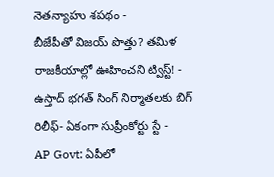నెతన్యాహు శపథం -
బీజేపీతో విజయ్ పొత్తు? తమిళ రాజకీయాల్లో ఊహించని ట్విస్ట్! -
ఉస్తాద్ భగత్ సింగ్ నిర్మాతలకు బిగ్ రిలీఫ్- ఏకంగా సుప్రీంకోర్టు స్టే -
AP Govt: ఏపీలో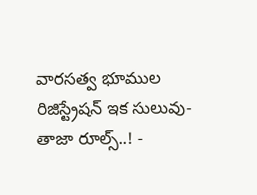వారసత్వ భూముల రిజిస్ట్రేషన్ ఇక సులువు-తాజా రూల్స్..! -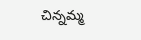చిన్నమ్మ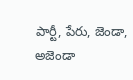పార్టీ, పేరు, జెండా, అజెండా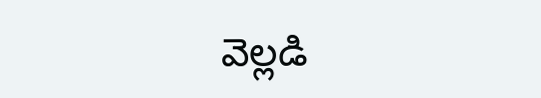వెల్లడి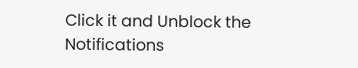Click it and Unblock the Notifications